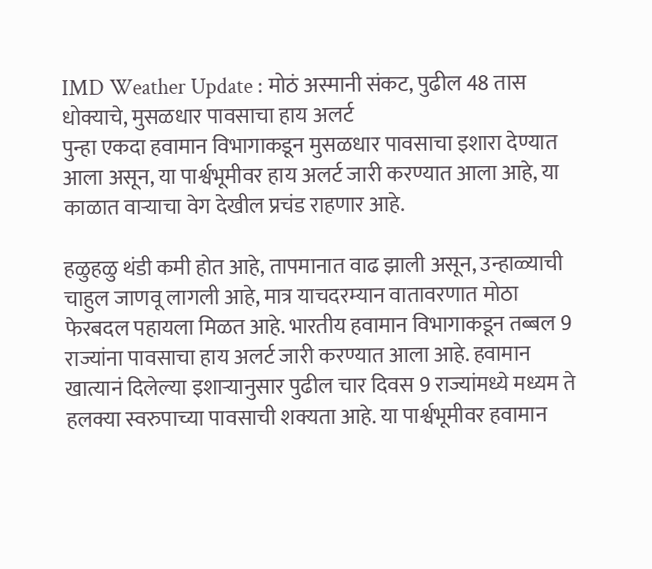IMD Weather Update : मोठं अस्मानी संकट, पुढील 48 तास धोक्याचे, मुसळधार पावसाचा हाय अलर्ट
पुन्हा एकदा हवामान विभागाकडून मुसळधार पावसाचा इशारा देण्यात आला असून, या पार्श्वभूमीवर हाय अलर्ट जारी करण्यात आला आहे, या काळात वाऱ्याचा वेग देखील प्रचंड राहणार आहे.

हळुहळु थंडी कमी होत आहे, तापमानात वाढ झाली असून, उन्हाळ्याची चाहुल जाणवू लागली आहे, मात्र याचदरम्यान वातावरणात मोठा फेरबदल पहायला मिळत आहे. भारतीय हवामान विभागाकडून तब्बल 9 राज्यांना पावसाचा हाय अलर्ट जारी करण्यात आला आहे. हवामान खात्यानं दिलेल्या इशाऱ्यानुसार पुढील चार दिवस 9 राज्यांमध्ये मध्यम ते हलक्या स्वरुपाच्या पावसाची शक्यता आहे. या पार्श्वभूमीवर हवामान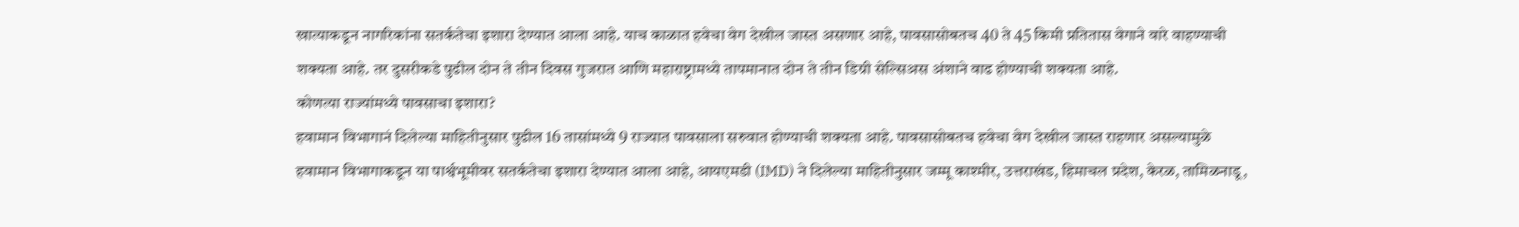खात्याकडून नागरिकांना सतर्कतेचा इशारा देण्यात आला आहे. याच काळात हवेचा वेग देखील जास्त असणार आहे, पावसासोबतच 40 ते 45 किमी प्रतितास वेगाने वारे वाहण्याची शक्यता आहे. तर दुसरीकडे पुढील दोन ते तीन दिवस गुजरात आणि महाराष्ट्रामध्ये तापमानात दोन ते तीन डिग्री सेल्सिअस अंशाने वाढ होण्याची शक्यता आहे.
कोणत्या राज्यांमध्ये पावसाचा इशारा?
हवामान विभागानं दिलेल्या माहितीनुसार पुढील 16 तासांमध्ये 9 राज्यात पावसाला सरुवात होण्याची शक्यता आहे. पावसासोबतच हवेचा वेग देखील जास्त राहणार असल्यामुळे हवामान विभागाकडून या पार्श्वभूमीवर सतर्कतेचा इशारा देण्यात आला आहे, आयएमडी (IMD) ने दिलेल्या माहितीनुसार जम्मू काश्मीर, उत्तराखंड, हिमाचल प्रदेश, केरळ, तामिळनाडू,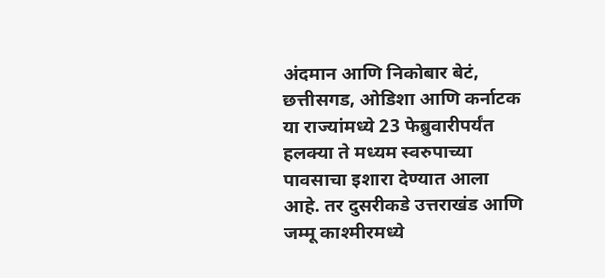अंदमान आणि निकोबार बेटं, छत्तीसगड, ओडिशा आणि कर्नाटक या राज्यांमध्ये 23 फेब्रुवारीपर्यंत हलक्या ते मध्यम स्वरुपाच्या पावसाचा इशारा देण्यात आला आहे. तर दुसरीकडे उत्तराखंड आणि जम्मू काश्मीरमध्ये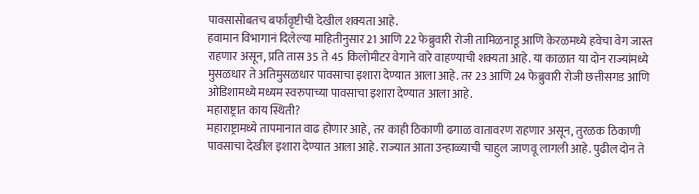पावसासोबतच बर्फावृष्टीची देखील शक्यता आहे.
हवामान विभागानं दिलेल्या माहितीनुसार 21 आणि 22 फेब्रुवारी रोजी तामिळनाडू आणि केरळमध्ये हवेचा वेग जास्त राहणार असून, प्रति तास 35 ते 45 किलोमीटर वेगाने वारे वाहण्याची शक्यता आहे. या काळात या दोन राज्यांमध्ये मुसळधार ते अतिमुसळधार पावसाचा इशारा देण्यात आला आहे. तर 23 आणि 24 फेब्रुवारी रोजी छत्तीसगड आणि ओडिशामध्ये मध्यम स्वरुपाच्या पावसाचा इशारा देण्यात आला आहे.
महाराष्ट्रात काय स्थिती?
महाराष्ट्रामध्ये तापमानात वाढ होणार आहे, तर काही ठिकाणी ढगाळ वातावरण राहणार असून, तुरळक ठिकाणी पावसाचा देखील इशारा देण्यात आला आहे. राज्यात आता उन्हाळ्याची चाहुल जाणवू लागली आहे. पुढील दोन ते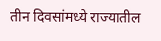तीन दिवसांमध्ये राज्यातील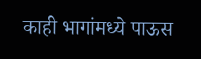काही भागांमध्ये पाऊस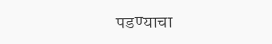पडण्याचा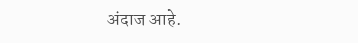अंदाज आहे.